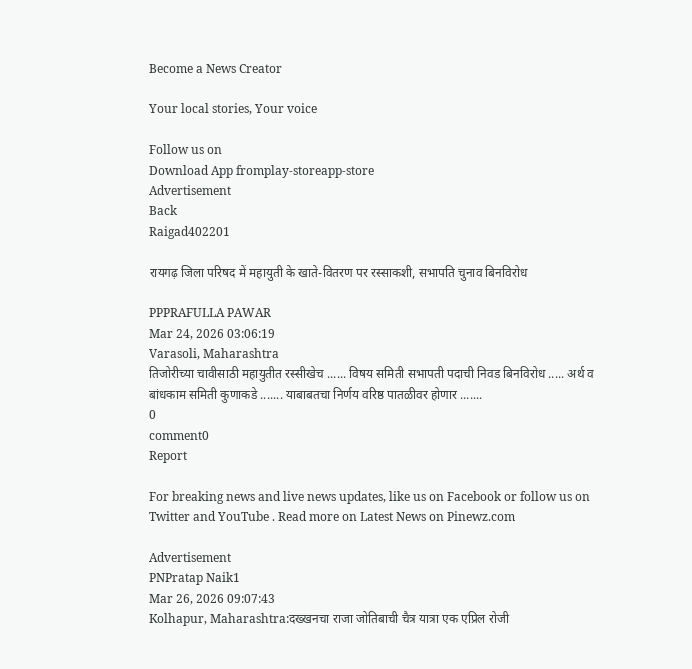Become a News Creator

Your local stories, Your voice

Follow us on
Download App fromplay-storeapp-store
Advertisement
Back
Raigad402201

रायगढ़ जिला परिषद में महायुती के खाते-वितरण पर रस्साकशी, सभापति चुनाव बिनविरोध

PPPRAFULLA PAWAR
Mar 24, 2026 03:06:19
Varasoli, Maharashtra
तिजोरीच्या चावीसाठी महायुतीत रस्सीखेच ...... विषय समिती सभापती पदाची निवड बिनविरोध ..... अर्थ व बांधकाम समिती कुणाकडे ....... याबाबतचा निर्णय वरिष्ठ पातळीवर होणार .......
0
comment0
Report

For breaking news and live news updates, like us on Facebook or follow us on Twitter and YouTube . Read more on Latest News on Pinewz.com

Advertisement
PNPratap Naik1
Mar 26, 2026 09:07:43
Kolhapur, Maharashtra:दख्खनचा राजा जोतिबाची चैत्र यात्रा एक एप्रिल रोजी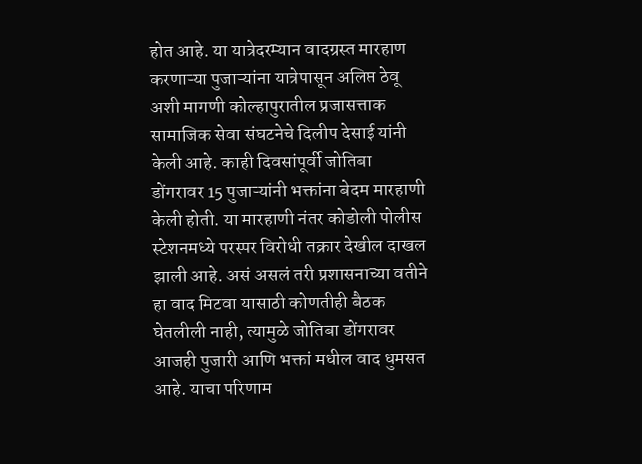होत आहे. या यात्रेदरम्यान वादग्रस्त मारहाण करणाऱ्या पुजाऱ्यांना यात्रेपासून अलिप्त ठेवू अशी मागणी कोल्हापुरातील प्रजासत्ताक सामाजिक सेवा संघटनेचे दिलीप देसाई यांनी केली आहे. काही दिवसांपूर्वी जोतिबा डोंगरावर 15 पुजाऱ्यांनी भक्तांना बेदम मारहाणी केली होती. या मारहाणी नंतर कोडोली पोलीस स्टेशनमध्ये परस्पर विरोधी तक्रार देखील दाखल झाली आहे. असं असलं तरी प्रशासनाच्या वतीने हा वाद मिटवा यासाठी कोणतीही बैठक घेतलीली नाही, त्यामुळे जोतिबा डोंगरावर आजही पुजारी आणि भक्तां मधील वाद धुमसत आहे. याचा परिणाम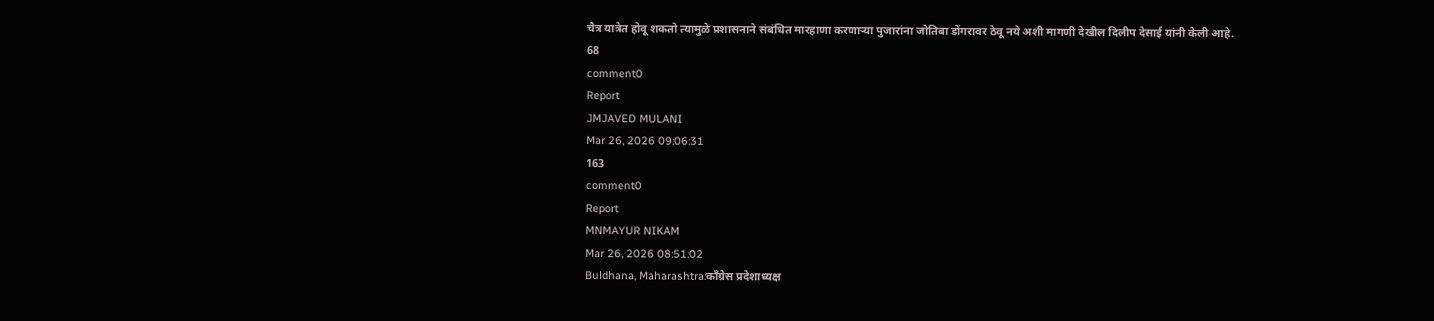चैत्र यात्रेत होवू शकतो त्यामुळे प्रशासनाने संबंधित मारहाणा करणाऱ्या पुजारांना जोतिबा डोंगरावर ठेवू नये अशी मागणी देखील दिलीप देसाई यांनी केली आहे.
68
comment0
Report
JMJAVED MULANI
Mar 26, 2026 09:06:31
163
comment0
Report
MNMAYUR NIKAM
Mar 26, 2026 08:51:02
Buldhana, Maharashtra:काँग्रेस प्रदेशाध्यक्ष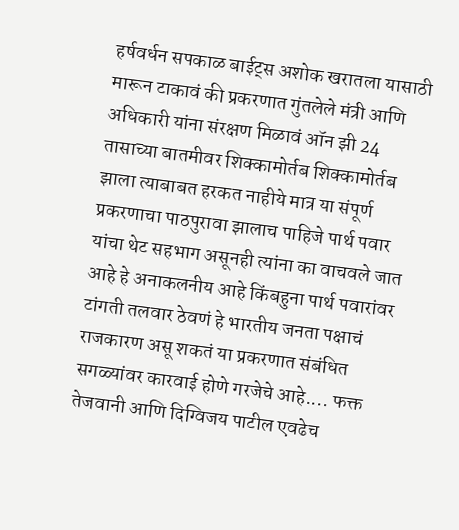हर्षवर्धन सपकाळ बाईट्स अशोक खरातला यासाठी मारून टाकावं की प्रकरणात गुंतलेले मंत्री आणि अधिकारी यांना संरक्षण मिळावं ऑन झी 24 तासाच्या बातमीवर शिक्कामोर्तब शिक्कामोर्तब झाला त्याबाबत हरकत नाहीये मात्र या संपूर्ण प्रकरणाचा पाठपुरावा झालाच पाहिजे पार्थ पवार यांचा थेट सहभाग असूनही त्यांना का वाचवले जात आहे हे अनाकलनीय आहे किंबहुना पार्थ पवारांवर टांगती तलवार ठेवणं हे भारतीय जनता पक्षाचं राजकारण असू शकतं या प्रकरणात संबंधित सगळ्यांवर कारवाई होणे गरजेचे आहे.... फक्त तेजवानी आणि दिग्विजय पाटील एवढेच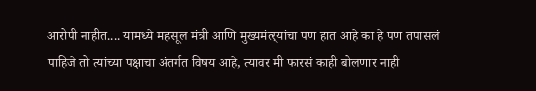आरोपी नाहीत.... यामध्ये महसूल मंत्री आणि मुख्यमंत्‍र्यांचा पण हात आहे का हे पण तपासलं पाहिजे तो त्यांच्या पक्षाचा अंतर्गत विषय आहे, त्यावर मी फारसं काही बोलणार नाही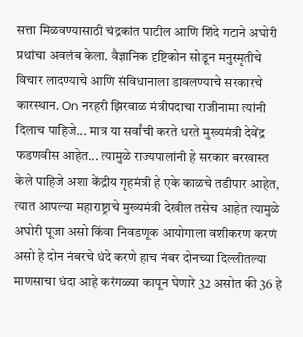सत्ता मिळवण्यासाठी चंद्रकांत पाटील आणि शिंदे गटाने अघोरी प्रथांचा अवलंब केला. वैज्ञानिक दृष्टिकोन सोडून मनुस्मृतीचे विचार लादण्याचे आणि संविधानाला डावलण्याचे सरकारचे कारस्थान. On नरहरी झिरवाळ मंत्रीपदाचा राजीनामा त्यांनी दिलाच पाहिजे... मात्र या सर्वांची करते धरते मुख्यमंत्री देवेंद्र फडणवीस आहेत... त्यामुळे राज्यपालांनी हे सरकार बरखास्त केले पाहिजे अशा केंद्रीय गृहमंत्री हे एके काळचे तडीपार आहेत, त्यात आपल्या महाराष्ट्राचे मुख्यमंत्री देखील तसेच आहेत त्यामुळे अघोरी पूजा असो किंवा निवडणूक आयोगाला वशीकरण करणं असो हे दोन नंबरचे धंदे करणे हाच नंबर दोनच्या दिल्लीतल्या माणसाचा धंदा आहे करंगळ्या कापून घेणारे 32 असोत की 36 हे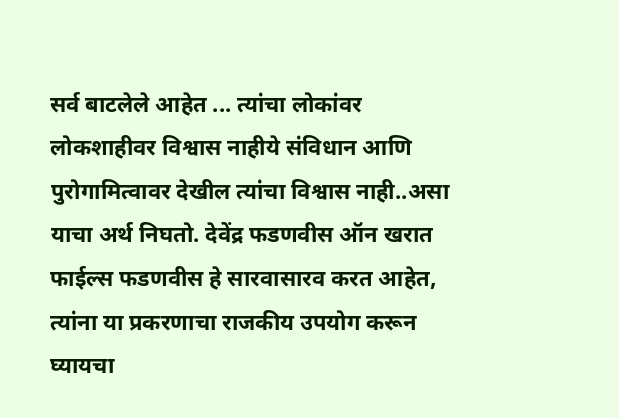सर्व बाटलेले आहेत ... त्यांचा लोकांवर लोकशाहीवर विश्वास नाहीये संविधान आणि पुरोगामित्वावर देखील त्यांचा विश्वास नाही..असा याचा अर्थ निघतो. देवेंद्र फडणवीस ऑन खरात फाईल्स फडणवीस हे सारवासारव करत आहेत, त्यांना या प्रकरणाचा राजकीय उपयोग करून घ्यायचा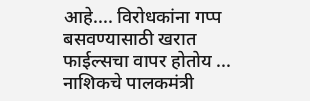आहे.... विरोधकांना गप्प बसवण्यासाठी खरात फाईल्सचा वापर होतोय ... नाशिकचे पालकमंत्री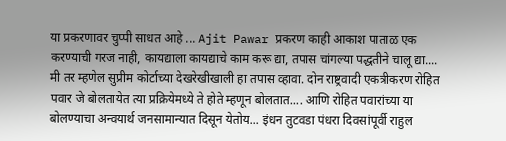या प्रकरणावर चुप्पी साधत आहे ... Ajit Pawar प्रकरण काही आकाश पाताळ एक करण्याची गरज नाही, कायद्याला कायद्याचे काम करू द्या, तपास चांगल्या पद्धतीने चालू द्या.... मी तर म्हणेल सुप्रीम कोर्टाच्या देखरेखीखाली हा तपास व्हावा. दोन राष्ट्रवादी एकत्रीकरण रोहित पवार जे बोलतायेत त्या प्रक्रियेमध्ये ते होते म्हणून बोलतात.... आणि रोहित पवारांच्या या बोलण्याचा अन्वयार्थ जनसामान्यात दिसून येतोय... इंधन तुटवडा पंधरा दिवसांपूर्वी राहुल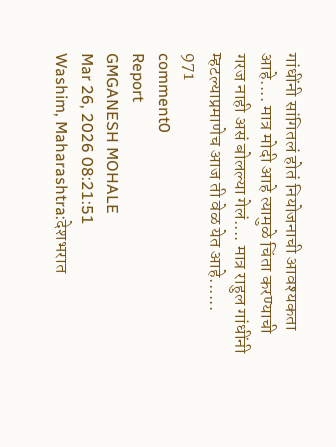गांधींनी सांगितलं होतं नियोजनाची आवश्यकता आहे.... मात्र मोदी आहे त्यामुळे चिंता करण्याची गरज नाही असं बोलल्या गेलं.... मात्र राहुल गांधींनी म्हटल्याप्रमाणेच आज ती वेळ येत आहे......
971
comment0
Report
GMGANESH MOHALE
Mar 26, 2026 08:21:51
Washim, Maharashtra:देशभरात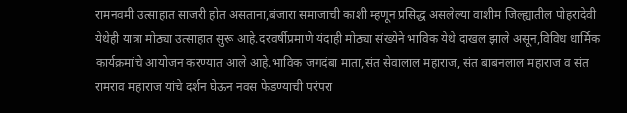रामनवमी उत्साहात साजरी होत असताना,बंजारा समाजाची काशी म्हणून प्रसिद्ध असलेल्या वाशीम जिल्ह्यातील पोहरादेवी येथेही यात्रा मोठ्या उत्साहात सुरू आहे.दरवर्षीप्रमाणे यंदाही मोठ्या संख्येने भाविक येथे दाखल झाले असून,विविध धार्मिक कार्यक्रमांचे आयोजन करण्यात आले आहे.भाविक जगदंबा माता,संत सेवालाल महाराज, संत बाबनलाल महाराज व संत रामराव महाराज यांचे दर्शन घेऊन नवस फेडण्याची परंपरा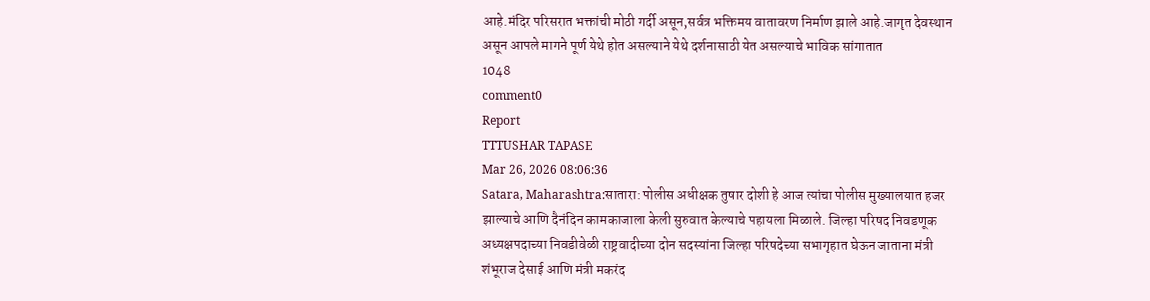आहे.मंदिर परिसरात भक्तांची मोठी गर्दी असून,सर्वत्र भक्तिमय वातावरण निर्माण झाले आहे.जागृत देवस्थान असून आपले मागने पूर्ण येथे होत असल्याने येथे दर्शनासाठी येत असल्याचे भाविक सांगातात
1048
comment0
Report
TTTUSHAR TAPASE
Mar 26, 2026 08:06:36
Satara, Maharashtra:सातारा: पोलीस अधीक्षक तुषार दोशी हे आज त्यांचा पोलीस मुख्यालयात हजर झाल्याचे आणि दैनंदिन कामकाजाला केली सुरुवात केल्याचे पहायला मिळाले. जिल्हा परिषद निवडणूक अध्यक्षपदाच्या निवडीवेळी राष्ट्रवादीच्या दोन सदस्यांना जिल्हा परिषदेच्या सभागृहात घेऊन जाताना मंत्री शंभूराज देसाई आणि मंत्री मकरंद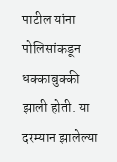पाटील यांना पोलिसांकडून धक्काबुक्की झाली होती. या दरम्यान झालेल्या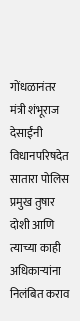गोंधळानंतर मंत्री शंभूराज देसाईंनी विधानपरिषदेत सातारा पोलिस प्रमुख तुषार दोशी आणि त्याच्या काही अधिकाऱ्यांना निलंबित कराव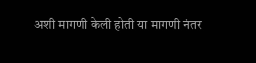अशी मागणी केली होती या मागणी नंतर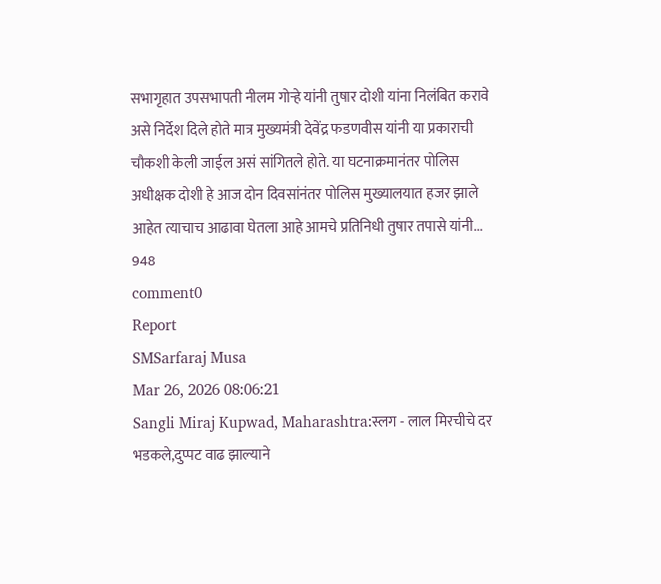सभागृहात उपसभापती नीलम गोऱ्हे यांनी तुषार दोशी यांना निलंबित करावे असे निर्देश दिले होते मात्र मुख्यमंत्री देवेंद्र फडणवीस यांनी या प्रकाराची चौकशी केली जाईल असं सांगितले होते. या घटनाक्रमानंतर पोलिस अधीक्षक दोशी हे आज दोन दिवसांनंतर पोलिस मुख्यालयात हजर झाले आहेत त्याचाच आढावा घेतला आहे आमचे प्रतिनिधी तुषार तपासे यांनी...
948
comment0
Report
SMSarfaraj Musa
Mar 26, 2026 08:06:21
Sangli Miraj Kupwad, Maharashtra:स्लग - लाल मिरचीचे दर भडकले,दुप्पट वाढ झाल्याने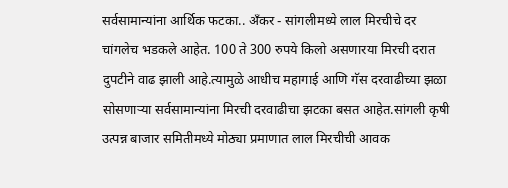सर्वसामान्यांना आर्थिक फटका.. अँकर - सांगलीमध्ये लाल मिरचीचे दर चांगलेच भडकले आहेत. 100 ते 300 रुपये किलो असणारया मिरची दरात दुपटीने वाढ झाली आहे.त्यामुळे आधीच महागाई आणि गॅस दरवाढीच्या झळा सोसणाऱ्या सर्वसामान्यांना मिरची दरवाढीचा झटका बसत आहेत.सांगली कृषी उत्पन्न बाजार समितीमध्ये मोठ्या प्रमाणात लाल मिरचीची आवक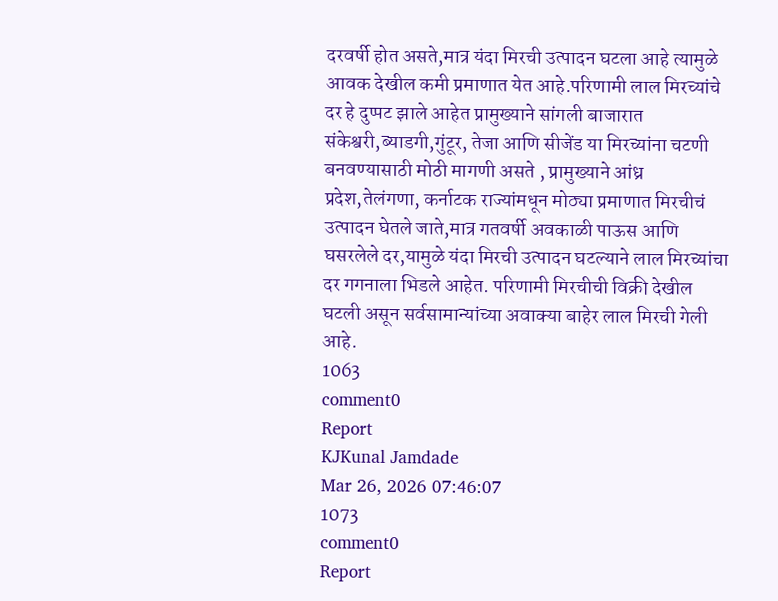दरवर्षी होत असते,मात्र यंदा मिरची उत्पादन घटला आहे त्यामुळे आवक देखील कमी प्रमाणात येत आहे.परिणामी लाल मिरच्यांचे दर हे दुप्पट झाले आहेत प्रामुख्याने सांगली बाजारात संकेश्वरी,ब्याडगी,गुंटूर, तेजा आणि सीजेंड या मिरच्यांना चटणी बनवण्यासाठी मोठी मागणी असते , प्रामुख्याने आंध्र प्रदेश,तेलंगणा, कर्नाटक राज्यांमधून मोठ्या प्रमाणात मिरचीचं उत्पादन घेतले जाते,मात्र गतवर्षी अवकाळी पाऊस आणि घसरलेले दर,यामुळे यंदा मिरची उत्पादन घटल्याने लाल मिरच्यांचा दर गगनाला भिडले आहेत. परिणामी मिरचीची विक्री देखील घटली असून सर्वसामान्यांच्या अवाक्या बाहेर लाल मिरची गेली आहे.
1063
comment0
Report
KJKunal Jamdade
Mar 26, 2026 07:46:07
1073
comment0
Report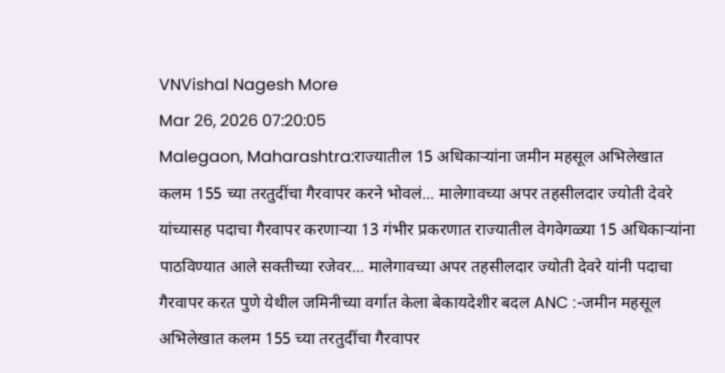VNVishal Nagesh More
Mar 26, 2026 07:20:05
Malegaon, Maharashtra:राज्यातील 15 अधिकाऱ्यांना जमीन महसूल अभिलेखात कलम 155 च्या तरतुदींचा गैरवापर करने भोवलं... मालेगावच्या अपर तहसीलदार ज्योती देवरे यांच्यासह पदाचा गैरवापर करणाऱ्या 13 गंभीर प्रकरणात राज्यातील वेगवेगळ्या 15 अधिकाऱ्यांना पाठविण्यात आले सक्तीच्या रजेवर... मालेगावच्या अपर तहसीलदार ज्योती देवरे यांनी पदाचा गैरवापर करत पुणे येथील जमिनीच्या वर्गात केला बेकायदेशीर बदल ANC :-जमीन महसूल अभिलेखात कलम 155 च्या तरतुदींचा गैरवापर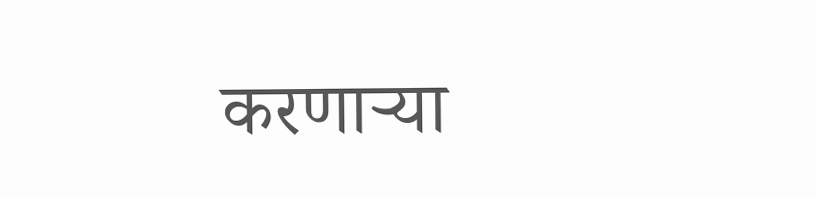करणाऱ्या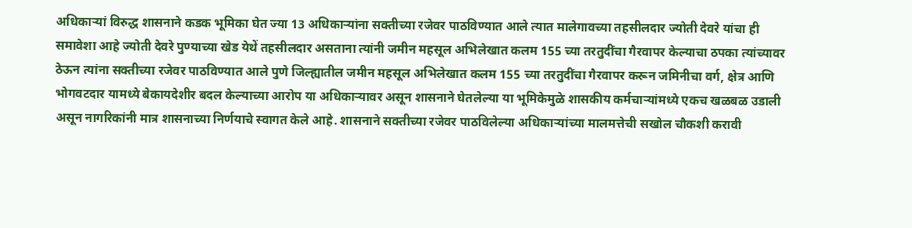अधिकाऱ्यां विरुद्ध शासनाने कडक भूमिका घेत ज्या 13 अधिकाऱ्यांना सक्तीच्या रजेवर पाठविण्यात आले त्यात मालेगावच्या तहसीलदार ज्योती देवरे यांचा ही समावेशा आहे ज्योती देवरे पुण्याच्या खेड येथें तहसीलदार असताना त्यांनी जमीन महसूल अभिलेखात कलम 155 च्या तरतुदींचा गैरवापर केल्याचा ठपका त्यांच्यावर ठेऊन त्यांना सक्तीच्या रजेवर पाठविण्यात आले पुणे जिल्ह्यातील जमीन महसूल अभिलेखात कलम 155 च्या तरतुदींचा गैरवापर करून जमिनीचा वर्ग, क्षेत्र आणि भोगवटदार यामध्ये बेकायदेशीर बदल केल्याच्या आरोप या अधिकाऱ्यावर असून शासनाने घेतलेल्या या भूमिकेमुळे शासकीय कर्मचाऱ्यांमध्ये एकच खळबळ उडाली असून नागरिकांनी मात्र शासनाच्या निर्णयाचे स्वागत केले आहे. शासनाने सक्तीच्या रजेवर पाठविलेल्या अधिकाऱ्यांच्या मालमत्तेची सखोल चौकशी करावी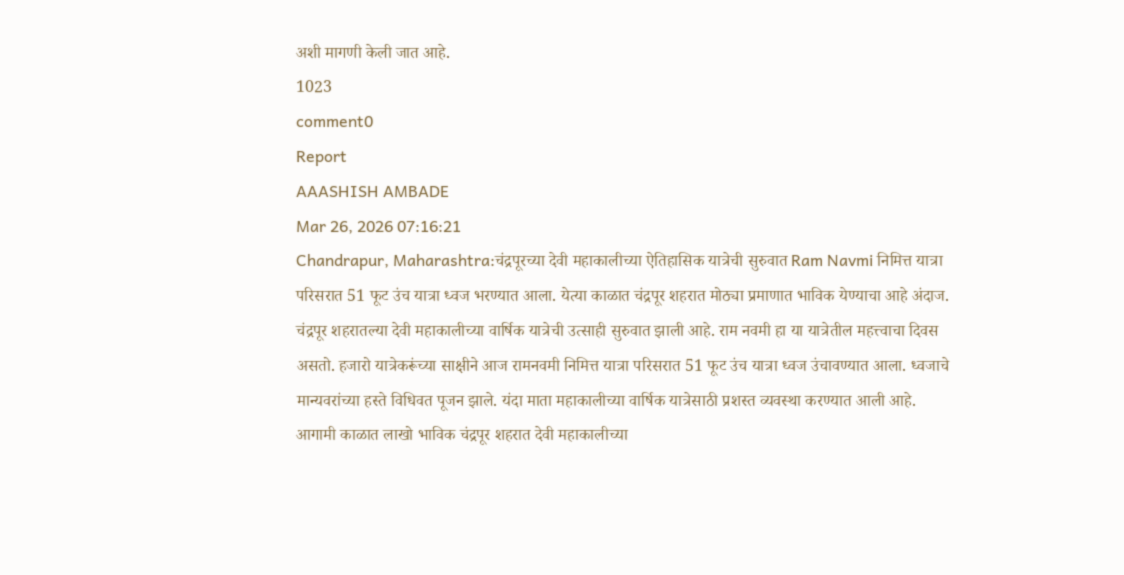अशी मागणी केली जात आहे.
1023
comment0
Report
AAASHISH AMBADE
Mar 26, 2026 07:16:21
Chandrapur, Maharashtra:चंद्रपूरच्या देवी महाकालीच्या ऐतिहासिक यात्रेची सुरुवात Ram Navmi निमित्त यात्रा परिसरात 51 फूट उंच यात्रा ध्वज भरण्यात आला. येत्या काळात चंद्रपूर शहरात मोठ्या प्रमाणात भाविक येण्याचा आहे अंदाज. चंद्रपूर शहरातल्या देवी महाकालीच्या वार्षिक यात्रेची उत्साही सुरुवात झाली आहे. राम नवमी हा या यात्रेतील महत्त्वाचा दिवस असतो. हजारो यात्रेकरूंच्या साक्षीने आज रामनवमी निमित्त यात्रा परिसरात 51 फूट उंच यात्रा ध्वज उंचावण्यात आला. ध्वजाचे मान्यवरांच्या हस्ते विधिवत पूजन झाले. यंदा माता महाकालीच्या वार्षिक यात्रेसाठी प्रशस्त व्यवस्था करण्यात आली आहे. आगामी काळात लाखो भाविक चंद्रपूर शहरात देवी महाकालीच्या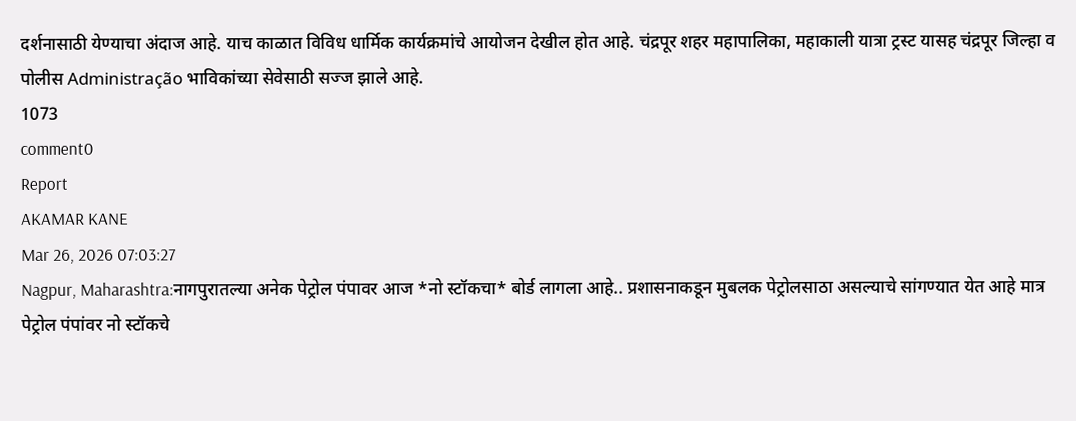दर्शनासाठी येण्याचा अंदाज आहे. याच काळात विविध धार्मिक कार्यक्रमांचे आयोजन देखील होत आहे. चंद्रपूर शहर महापालिका, महाकाली यात्रा ट्रस्ट यासह चंद्रपूर जिल्हा व पोलीस Administração भाविकांच्या सेवेसाठी सज्ज झाले आहे.
1073
comment0
Report
AKAMAR KANE
Mar 26, 2026 07:03:27
Nagpur, Maharashtra:नागपुरातल्या अनेक पेट्रोल पंपावर आज *नो स्टॉकचा* बोर्ड लागला आहे.. प्रशासनाकडून मुबलक पेट्रोलसाठा असल्याचे सांगण्यात येत आहे मात्र पेट्रोल पंपांवर नो स्टॉकचे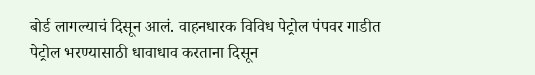बोर्ड लागल्याचं दिसून आलं. वाहनधारक विविध पेट्रोल पंपवर गाडीत पेट्रोल भरण्यासाठी धावाधाव करताना दिसून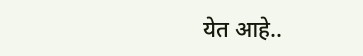येत आहे..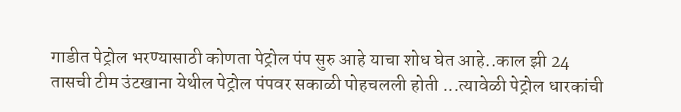गाडीत पेट्रोल भरण्यासाठी कोणता पेट्रोल पंप सुरु आहे याचा शोध घेत आहे..काल झी 24 तासची टीम उंटखाना येथील पेट्रोल पंपवर सकाळी पोहचलली होती ...त्यावेळी पेट्रोल धारकांची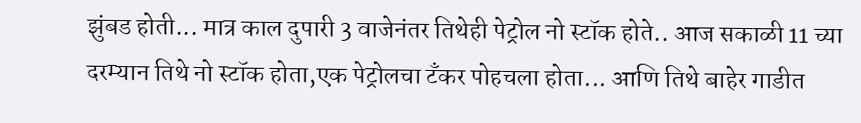झुंबड होती... मात्र काल दुपारी 3 वाजेनंतर तिथेही पेट्रोल नो स्टॉक होते.. आज सकाळी 11 च्या दरम्यान तिथे नो स्टॉक होता,एक पेट्रोलचा टँकर पोहचला होता... आणि तिथे बाहेर गाडीत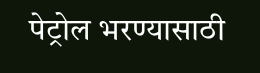पेट्रोल भरण्यासाठी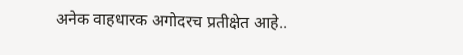अनेक वाहधारक अगोदरच प्रतीक्षेत आहे..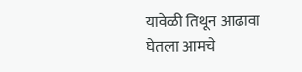यावेळी तिथून आढावा घेतला आमचे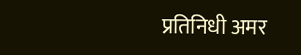प्रतिनिधी अमर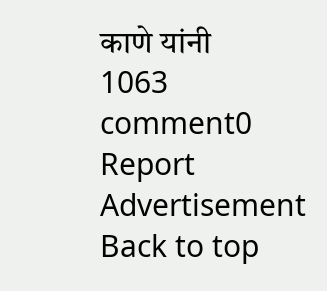काणे यांनी
1063
comment0
Report
Advertisement
Back to top